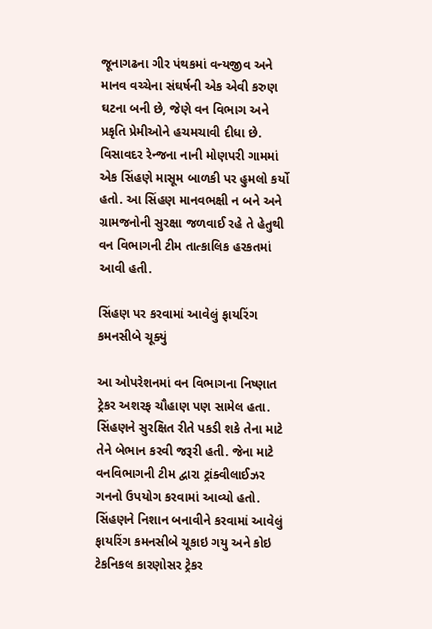જૂનાગઢના ગીર પંથકમાં વન્યજીવ અને માનવ વચ્ચેના સંઘર્ષની એક એવી કરુણ ઘટના બની છે, જેણે વન વિભાગ અને પ્રકૃતિ પ્રેમીઓને હચમચાવી દીધા છે. વિસાવદર રેન્જના નાની મોણપરી ગામમાં એક સિંહણે માસૂમ બાળકી પર હુમલો કર્યો હતો. આ સિંહણ માનવભક્ષી ન બને અને ગ્રામજનોની સુરક્ષા જળવાઈ રહે તે હેતુથી વન વિભાગની ટીમ તાત્કાલિક હરકતમાં આવી હતી.

સિંહણ પર કરવામાં આવેલું ફાયરિંગ કમનસીબે ચૂક્યું

આ ઓપરેશનમાં વન વિભાગના નિષ્ણાત ટ્રેકર અશરફ ચૌહાણ પણ સામેલ હતા. સિંહણને સુરક્ષિત રીતે પકડી શકે તેના માટે તેને બેભાન કરવી જરૂરી હતી. જેના માટે વનવિભાગની ટીમ દ્વારા ટ્રાંક્વીલાઈઝર ગનનો ઉપયોગ કરવામાં આવ્યો હતો. સિંહણને નિશાન બનાવીને કરવામાં આવેલું ફાયરિંગ કમનસીબે ચૂકાઇ ગયુ અને કોઇ ટેકનિકલ કારણોસર ટ્રેકર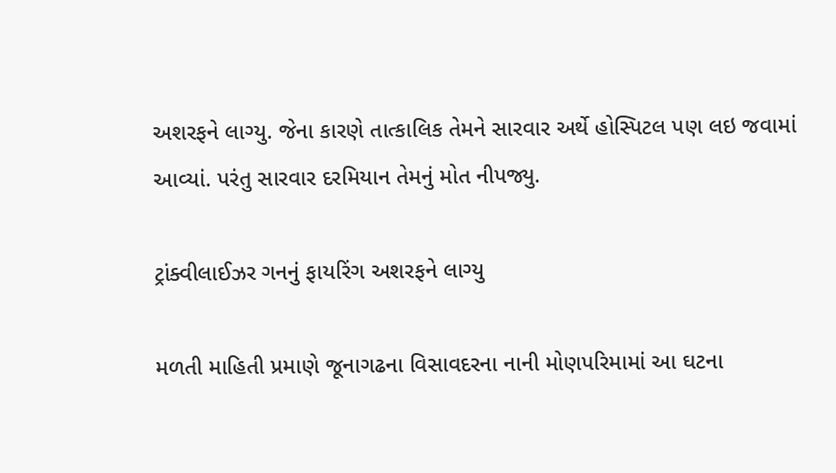અશરફને લાગ્યુ. જેના કારણે તાત્કાલિક તેમને સારવાર અર્થે હોસ્પિટલ પણ લઇ જવામાં આવ્યાં. પરંતુ સારવાર દરમિયાન તેમનું મોત નીપજ્યુ.

ટ્રાંક્વીલાઈઝર ગનનું ફાયરિંગ અશરફને લાગ્યુ

મળતી માહિતી પ્રમાણે જૂનાગઢના વિસાવદરના નાની મોણપરિમામાં આ ઘટના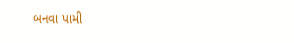બનવા પામી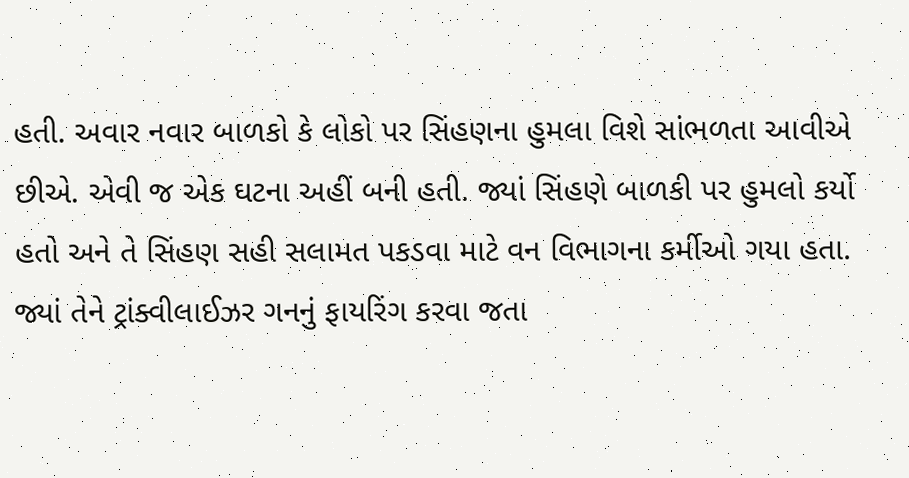હતી. અવાર નવાર બાળકો કે લોકો પર સિંહણના હુમલા વિશે સાંભળતા આવીએ છીએ. એવી જ એક ઘટના અહીં બની હતી. જ્યાં સિંહણે બાળકી પર હુમલો કર્યો હતો અને તે સિંહણ સહી સલામત પકડવા માટે વન વિભાગના કર્મીઓ ગયા હતા. જ્યાં તેને ટ્રાંક્વીલાઈઝર ગનનું ફાયરિંગ કરવા જતા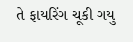તે ફાયરિંગ ચૂકી ગયુ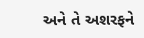અને તે અશરફને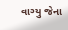વાગ્યુ જેના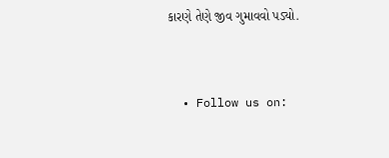કારણે તેણે જીવ ગુમાવવો પડ્યો.


  • Follow us on: